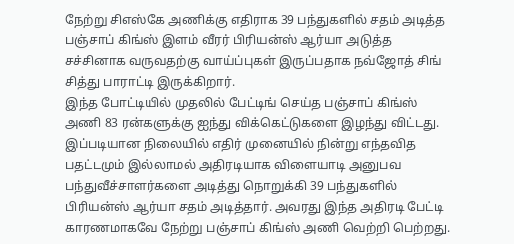நேற்று சிஎஸ்கே அணிக்கு எதிராக 39 பந்துகளில் சதம் அடித்த பஞ்சாப் கிங்ஸ் இளம் வீரர் பிரியன்ஸ் ஆர்யா அடுத்த சச்சினாக வருவதற்கு வாய்ப்புகள் இருப்பதாக நவ்ஜோத் சிங் சித்து பாராட்டி இருக்கிறார்.
இந்த போட்டியில் முதலில் பேட்டிங் செய்த பஞ்சாப் கிங்ஸ் அணி 83 ரன்களுக்கு ஐந்து விக்கெட்டுகளை இழந்து விட்டது. இப்படியான நிலையில் எதிர் முனையில் நின்று எந்தவித பதட்டமும் இல்லாமல் அதிரடியாக விளையாடி அனுபவ பந்துவீச்சாளர்களை அடித்து நொறுக்கி 39 பந்துகளில் பிரியன்ஸ் ஆர்யா சதம் அடித்தார். அவரது இந்த அதிரடி பேட்டி காரணமாகவே நேற்று பஞ்சாப் கிங்ஸ் அணி வெற்றி பெற்றது.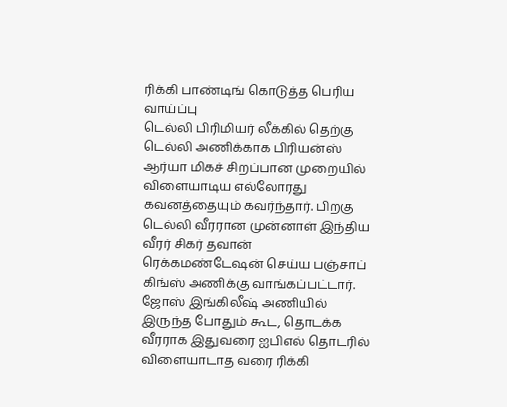ரிக்கி பாண்டிங் கொடுத்த பெரிய வாய்ப்பு
டெல்லி பிரிமியர் லீக்கில் தெற்கு டெல்லி அணிக்காக பிரியன்ஸ் ஆர்யா மிகச் சிறப்பான முறையில் விளையாடிய எல்லோரது கவனத்தையும் கவர்ந்தார். பிறகு டெல்லி வீரரான முன்னாள் இந்திய வீரர் சிகர் தவான் ரெக்கமண்டேஷன் செய்ய பஞ்சாப் கிங்ஸ் அணிக்கு வாங்கப்பட்டார். ஜோஸ் இங்கிலீஷ் அணியில் இருந்த போதும் கூட, தொடக்க வீரராக இதுவரை ஐபிஎல் தொடரில் விளையாடாத வரை ரிக்கி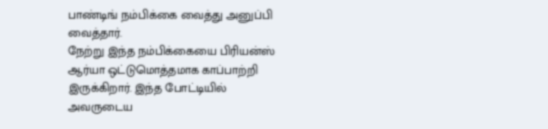பாண்டிங் நம்பிக்கை வைத்து அனுப்பி வைத்தார்.
நேற்று இந்த நம்பிக்கையை பிரியன்ஸ் ஆர்யா ஒட்டுமொத்தமாக காப்பாற்றி இருக்கிறார். இந்த போட்டியில் அவருடைய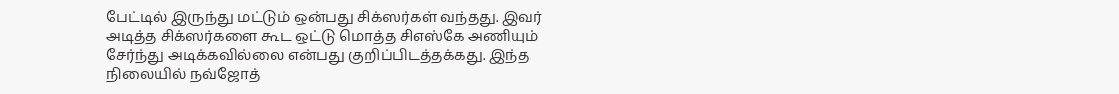பேட்டில் இருந்து மட்டும் ஒன்பது சிக்ஸர்கள் வந்தது. இவர் அடித்த சிக்ஸர்களை கூட ஒட்டு மொத்த சிஎஸ்கே அணியும் சேர்ந்து அடிக்கவில்லை என்பது குறிப்பிடத்தக்கது. இந்த நிலையில் நவ்ஜோத்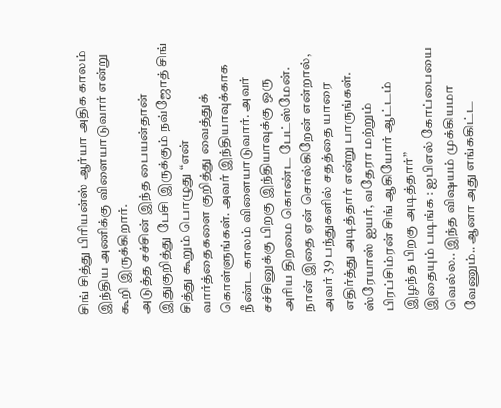சிங் சித்து பிரியன்ஸ் ஆர்யா அதிக காலம் இந்திய அணிக்கு விளையாடுவார் என்று கூறி இருக்கிறார்.
அடுத்த சச்சின் இந்த பையன்தான்
இதுகுறித்து பேசி இருக்கும் நவ்ஜோத் சிங் சித்து கூறும் பொழுது “என் வார்த்தைகளை குறித்து வைத்துக் கொள்ளுங்கள். அவர் இந்தியாவுக்காக நீண்ட காலம் விளையாடுவார். அவர் சச்சினுக்கு பிறகு இந்தியாவுக்கு ஒரு அரிய திறமை கொண்ட பேட்ஸ்மேன். நான் இதை ஏன் சொல்கிறேன் என்றால், அவர் 39 பந்துகளில் சதத்தை யாரை எதிர்த்து அடித்தார் என்று பாருங்கள். ஸ்ரேயாஸ் ஐயர், வதேரா மற்றும் பிரப்சிம்ரன் சிங் ஆகியோர் ஆட்டம் இழந்த பிறகு அடித்தார்”
இதையும் படிங்க : ஐபிஎல் கோப்பையை வெல்ல.. இந்த விஷயம் முக்கியமா வேணும்.. ஆனா அது எங்ககிட்ட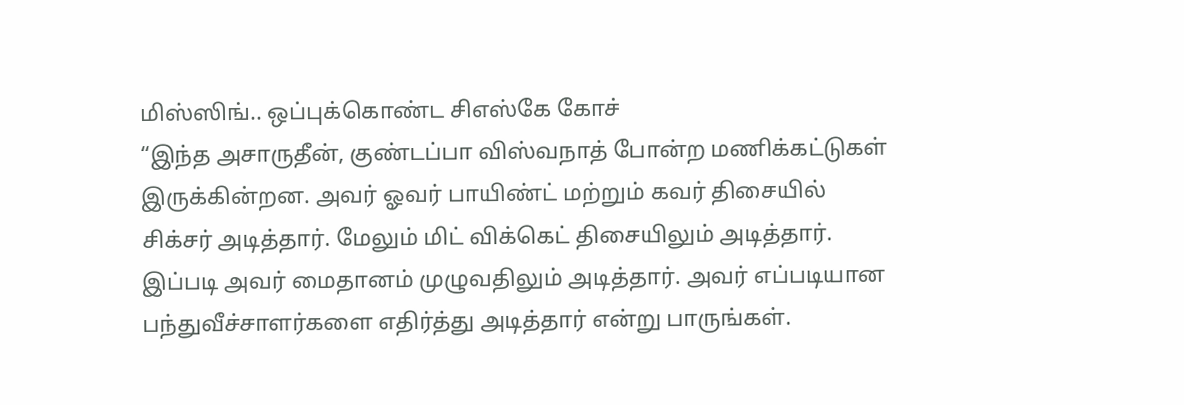மிஸ்ஸிங்.. ஒப்புக்கொண்ட சிஎஸ்கே கோச்
“இந்த அசாருதீன், குண்டப்பா விஸ்வநாத் போன்ற மணிக்கட்டுகள் இருக்கின்றன. அவர் ஓவர் பாயிண்ட் மற்றும் கவர் திசையில் சிக்சர் அடித்தார். மேலும் மிட் விக்கெட் திசையிலும் அடித்தார். இப்படி அவர் மைதானம் முழுவதிலும் அடித்தார். அவர் எப்படியான பந்துவீச்சாளர்களை எதிர்த்து அடித்தார் என்று பாருங்கள்.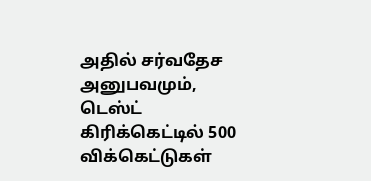அதில் சர்வதேச அனுபவமும், டெஸ்ட் கிரிக்கெட்டில் 500 விக்கெட்டுகள்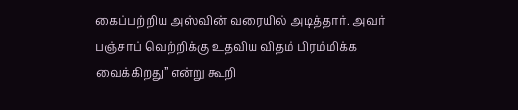கைப்பற்றிய அஸ்வின் வரையில் அடித்தார். அவர் பஞ்சாப் வெற்றிக்கு உதவிய விதம் பிரம்மிக்க வைக்கிறது” என்று கூறி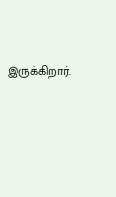இருக்கிறார்.